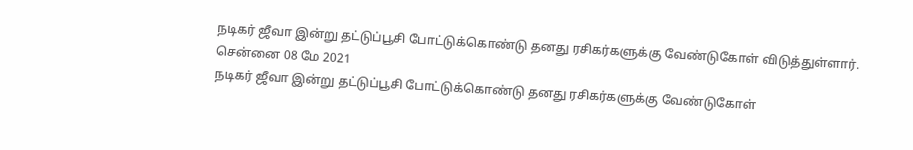நடிகர் ஜீவா இன்று தட்டுப்பூசி போட்டுக்கொண்டு தனது ரசிகர்களுக்கு வேண்டுகோள் விடுத்துள்ளார்.
சென்னை 08 மே 2021
நடிகர் ஜீவா இன்று தட்டுப்பூசி போட்டுக்கொண்டு தனது ரசிகர்களுக்கு வேண்டுகோள்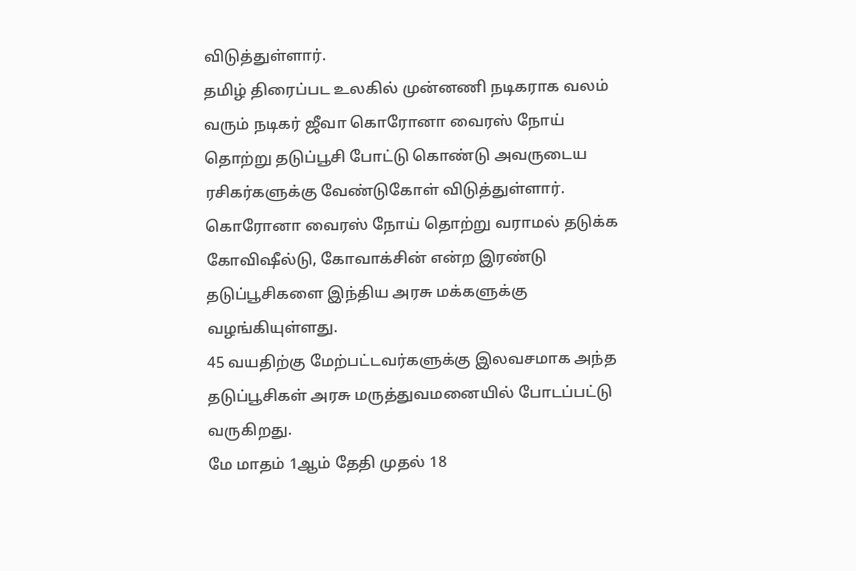விடுத்துள்ளார்.
தமிழ் திரைப்பட உலகில் முன்னணி நடிகராக வலம் வரும் நடிகர் ஜீவா கொரோனா வைரஸ் நோய் தொற்று தடுப்பூசி போட்டு கொண்டு அவருடைய ரசிகர்களுக்கு வேண்டுகோள் விடுத்துள்ளார்.
கொரோனா வைரஸ் நோய் தொற்று வராமல் தடுக்க கோவிஷீல்டு, கோவாக்சின் என்ற இரண்டு தடுப்பூசிகளை இந்திய அரசு மக்களுக்கு வழங்கியுள்ளது.
45 வயதிற்கு மேற்பட்டவர்களுக்கு இலவசமாக அந்த தடுப்பூசிகள் அரசு மருத்துவமனையில் போடப்பட்டு வருகிறது.
மே மாதம் 1ஆம் தேதி முதல் 18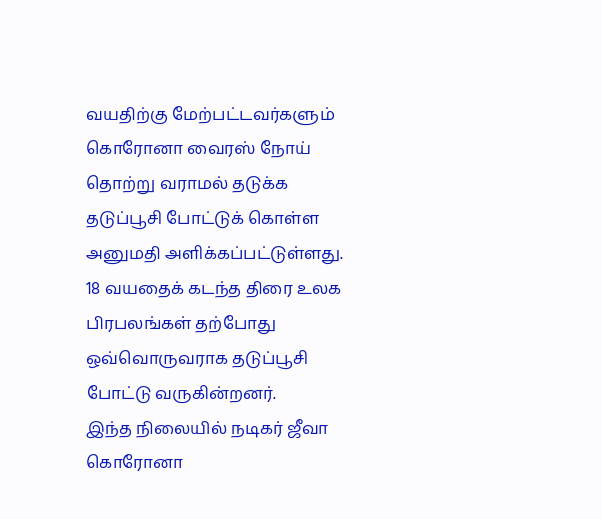வயதிற்கு மேற்பட்டவர்களும்
கொரோனா வைரஸ் நோய் தொற்று வராமல் தடுக்க
தடுப்பூசி போட்டுக் கொள்ள அனுமதி அளிக்கப்பட்டுள்ளது.
18 வயதைக் கடந்த திரை உலக பிரபலங்கள் தற்போது ஒவ்வொருவராக தடுப்பூசி போட்டு வருகின்றனர்.
இந்த நிலையில் நடிகர் ஜீவா கொரோனா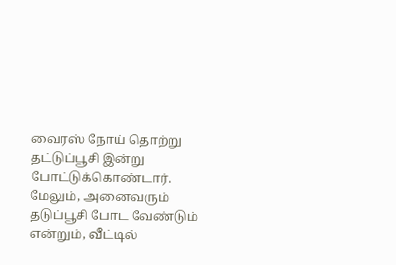வைரஸ் நோய் தொற்று தட்டுப்பூசி இன்று போட்டுக்கொண்டார்.
மேலும், அனைவரும் தடுப்பூசி போட வேண்டும் என்றும், வீட்டில்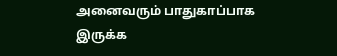அனைவரும் பாதுகாப்பாக இருக்க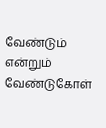வேண்டும் என்றும் வேண்டுகோள்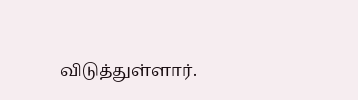விடுத்துள்ளார்.